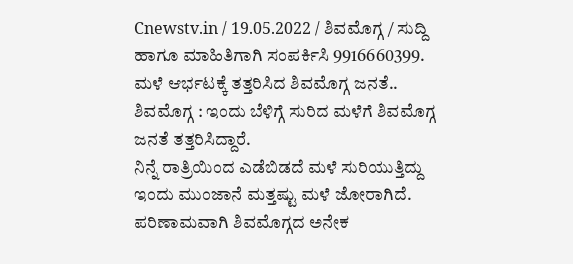Cnewstv.in / 19.05.2022 / ಶಿವಮೊಗ್ಗ / ಸುದ್ದಿ ಹಾಗೂ ಮಾಹಿತಿಗಾಗಿ ಸಂಪರ್ಕಿಸಿ 9916660399.
ಮಳೆ ಆರ್ಭಟಕ್ಕೆ ತತ್ತರಿಸಿದ ಶಿವಮೊಗ್ಗ ಜನತೆ..
ಶಿವಮೊಗ್ಗ : ಇಂದು ಬೆಳಿಗ್ಗೆ ಸುರಿದ ಮಳೆಗೆ ಶಿವಮೊಗ್ಗ ಜನತೆ ತತ್ತರಿಸಿದ್ದಾರೆ.
ನಿನ್ನೆ ರಾತ್ರಿಯಿಂದ ಎಡೆಬಿಡದೆ ಮಳೆ ಸುರಿಯುತ್ತಿದ್ದು ಇಂದು ಮುಂಜಾನೆ ಮತ್ತಷ್ಟು ಮಳೆ ಜೋರಾಗಿದೆ. ಪರಿಣಾಮವಾಗಿ ಶಿವಮೊಗ್ಗದ ಅನೇಕ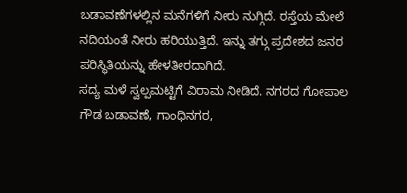ಬಡಾವಣೆಗಳಲ್ಲಿನ ಮನೆಗಳಿಗೆ ನೀರು ನುಗ್ಗಿದೆ. ರಸ್ತೆಯ ಮೇಲೆ ನದಿಯಂತೆ ನೀರು ಹರಿಯುತ್ತಿದೆ. ಇನ್ನು ತಗ್ಗು ಪ್ರದೇಶದ ಜನರ ಪರಿಸ್ಥಿತಿಯನ್ನು ಹೇಳತೀರದಾಗಿದೆ.
ಸದ್ಯ ಮಳೆ ಸ್ವಲ್ಪಮಟ್ಟಿಗೆ ವಿರಾಮ ನೀಡಿದೆ. ನಗರದ ಗೋಪಾಲ ಗೌಡ ಬಡಾವಣೆ, ಗಾಂಧಿನಗರ,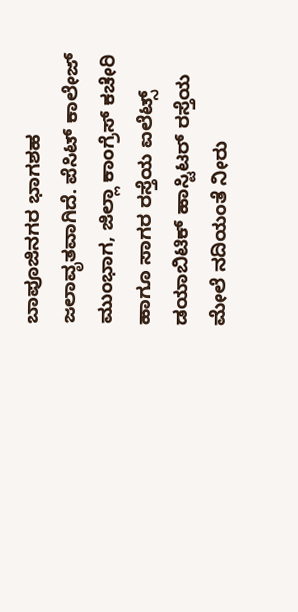ಬಾಪೂಜಿನಗರ ಭಾಗಶಹ ಜಲಾವೃತವಾಗಿದೆ. ಪೆಸಿಟ್ ಕಾಲೇಜ್ ಮುಂಭಾಗ, ಜಿಲ್ಲಾ ಕಾಂಗ್ರೆಸ್ ಕಚೇರಿ ಹಾಗೂ ಸಾಗರ ರಸ್ತೆಯ ಐಲೆಟ್ಸ್ ಡಯಾಬಿಟಿಕ್ ಹಾಸ್ಟಿಟರ್ ರಸ್ತೆಯ ಮೇಲೆ ನದಿಯಂತೆ ನೀರು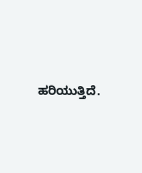ಹರಿಯುತ್ತಿದೆ.